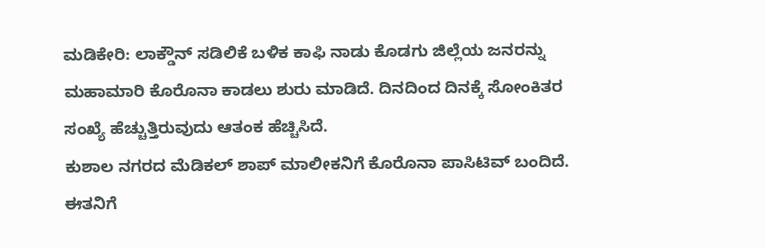ಮಡಿಕೇರಿ: ಲಾಕ್ಡೌನ್ ಸಡಿಲಿಕೆ ಬಳಿಕ ಕಾಫಿ ನಾಡು ಕೊಡಗು ಜಿಲ್ಲೆಯ ಜನರನ್ನು ಮಹಾಮಾರಿ ಕೊರೊನಾ ಕಾಡಲು ಶುರು ಮಾಡಿದೆ. ದಿನದಿಂದ ದಿನಕ್ಕೆ ಸೋಂಕಿತರ ಸಂಖ್ಯೆ ಹೆಚ್ಚುತ್ತಿರುವುದು ಆತಂಕ ಹೆಚ್ಚಿಸಿದೆ.
ಕುಶಾಲ ನಗರದ ಮೆಡಿಕಲ್ ಶಾಪ್ ಮಾಲೀಕನಿಗೆ ಕೊರೊನಾ ಪಾಸಿಟಿವ್ ಬಂದಿದೆ. ಈತನಿಗೆ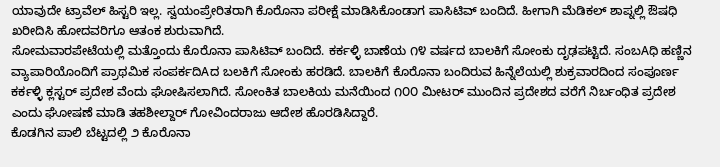ಯಾವುದೇ ಟ್ರಾವೆಲ್ ಹಿಸ್ಟರಿ ಇಲ್ಲ. ಸ್ವಯಂಪ್ರೇರಿತರಾಗಿ ಕೊರೊನಾ ಪರೀಕ್ಷೆ ಮಾಡಿಸಿಕೊಂಡಾಗ ಪಾಸಿಟಿವ್ ಬಂದಿದೆ. ಹೀಗಾಗಿ ಮೆಡಿಕಲ್ ಶಾಪ್ನಲ್ಲಿ ಔಷಧಿ ಖರೀದಿಸಿ ಹೋದವರಿಗೂ ಆತಂಕ ಶುರುವಾಗಿದೆ.
ಸೋಮವಾರಪೇಟೆಯಲ್ಲಿ ಮತ್ತೊಂದು ಕೊರೊನಾ ಪಾಸಿಟಿವ್ ಬಂದಿದೆ. ಕರ್ಕಳ್ಳಿ ಬಾಣೆಯ ೧೪ ವರ್ಷದ ಬಾಲಕಿಗೆ ಸೋಂಕು ದೃಢಪಟ್ಟಿದೆ. ಸಂಬAಧಿ ಹಣ್ಣಿನ ವ್ಯಾಪಾರಿಯೊಂದಿಗೆ ಪ್ರಾಥಮಿಕ ಸಂಪರ್ಕದಿAದ ಬಲಕಿಗೆ ಸೋಂಕು ಹರಡಿದೆ. ಬಾಲಕಿಗೆ ಕೊರೊನಾ ಬಂದಿರುವ ಹಿನ್ನೆಲೆಯಲ್ಲಿ ಶುಕ್ರವಾರದಿಂದ ಸಂಪೂರ್ಣ ಕರ್ಕಳ್ಳಿ ಕ್ಲಸ್ಟರ್ ಪ್ರದೇಶ ವೆಂದು ಘೋಷಿಸಲಾಗಿದೆ. ಸೋಂಕಿತ ಬಾಲಕಿಯ ಮನೆಯಿಂದ ೧೦೦ ಮೀಟರ್ ಮುಂದಿನ ಪ್ರದೇಶದ ವರೆಗೆ ನಿರ್ಬಂಧಿತ ಪ್ರದೇಶ ಎಂದು ಘೋಷಣೆ ಮಾಡಿ ತಹಶೀಲ್ದಾರ್ ಗೋವಿಂದರಾಜು ಆದೇಶ ಹೊರಡಿಸಿದ್ದಾರೆ.
ಕೊಡಗಿನ ಪಾಲಿ ಬೆಟ್ಟದಲ್ಲಿ ೨ ಕೊರೊನಾ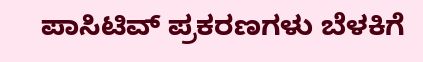ಪಾಸಿಟಿವ್ ಪ್ರಕರಣಗಳು ಬೆಳಕಿಗೆ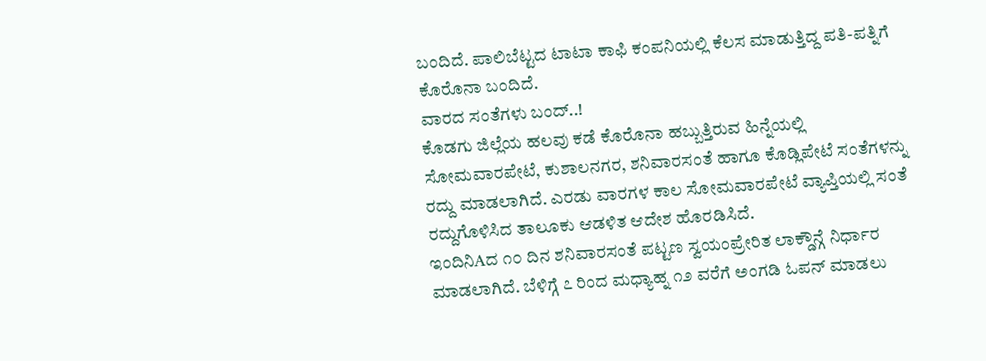ಬಂದಿದೆ. ಪಾಲಿಬೆಟ್ಟದ ಟಾಟಾ ಕಾಫಿ ಕಂಪನಿಯಲ್ಲಿ ಕೆಲಸ ಮಾಡುತ್ತಿದ್ದ ಪತಿ-ಪತ್ನಿಗೆ ಕೊರೊನಾ ಬಂದಿದೆ.
ವಾರದ ಸಂತೆಗಳು ಬಂದ್..!
ಕೊಡಗು ಜಿಲ್ಲೆಯ ಹಲವು ಕಡೆ ಕೊರೊನಾ ಹಬ್ಬುತ್ತಿರುವ ಹಿನ್ನೆಯಲ್ಲಿ ಸೋಮವಾರಪೇಟೆ, ಕುಶಾಲನಗರ, ಶನಿವಾರಸಂತೆ ಹಾಗೂ ಕೊಡ್ಲಿಪೇಟೆ ಸಂತೆಗಳನ್ನು ರದ್ದು ಮಾಡಲಾಗಿದೆ. ಎರಡು ವಾರಗಳ ಕಾಲ ಸೋಮವಾರಪೇಟೆ ವ್ಯಾಪ್ತಿಯಲ್ಲಿ ಸಂತೆ ರದ್ದುಗೊಳಿಸಿದ ತಾಲೂಕು ಆಡಳಿತ ಆದೇಶ ಹೊರಡಿಸಿದೆ.
ಇಂದಿನಿAದ ೧೦ ದಿನ ಶನಿವಾರಸಂತೆ ಪಟ್ಟಣ ಸ್ವಯಂಪ್ರೇರಿತ ಲಾಕ್ಡೌನ್ಗೆ ನಿರ್ಧಾರ ಮಾಡಲಾಗಿದೆ. ಬೆಳಿಗ್ಗೆ ೭ ರಿಂದ ಮಧ್ಯಾಹ್ನ ೧೨ ವರೆಗೆ ಅಂಗಡಿ ಓಪನ್ ಮಾಡಲು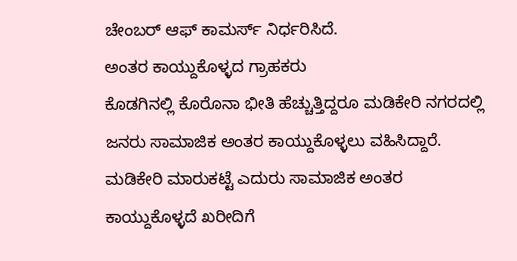ಚೇಂಬರ್ ಆಫ್ ಕಾಮರ್ಸ್ ನಿರ್ಧರಿಸಿದೆ.
ಅಂತರ ಕಾಯ್ದುಕೊಳ್ಳದ ಗ್ರಾಹಕರು
ಕೊಡಗಿನಲ್ಲಿ ಕೊರೊನಾ ಭೀತಿ ಹೆಚ್ಚುತ್ತಿದ್ದರೂ ಮಡಿಕೇರಿ ನಗರದಲ್ಲಿ ಜನರು ಸಾಮಾಜಿಕ ಅಂತರ ಕಾಯ್ದುಕೊಳ್ಳಲು ವಹಿಸಿದ್ದಾರೆ. ಮಡಿಕೇರಿ ಮಾರುಕಟ್ಟೆ ಎದುರು ಸಾಮಾಜಿಕ ಅಂತರ ಕಾಯ್ದುಕೊಳ್ಳದೆ ಖರೀದಿಗೆ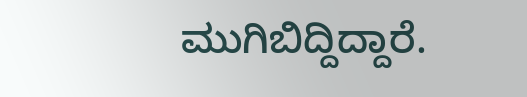ಮುಗಿಬಿದ್ದಿದ್ದಾರೆ.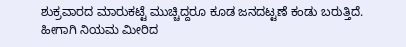ಶುಕ್ರವಾರದ ಮಾರುಕಟ್ಟೆ ಮುಚ್ಚಿದ್ದರೂ ಕೂಡ ಜನದಟ್ಟಣೆ ಕಂಡು ಬರುತ್ತಿದೆ. ಹೀಗಾಗಿ ನಿಯಮ ಮೀರಿದ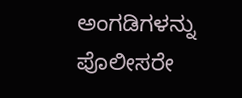ಅಂಗಡಿಗಳನ್ನು ಪೊಲೀಸರೇ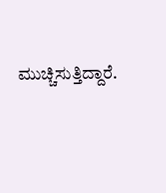ಮುಚ್ಚಿಸುತ್ತಿದ್ದಾರೆ.